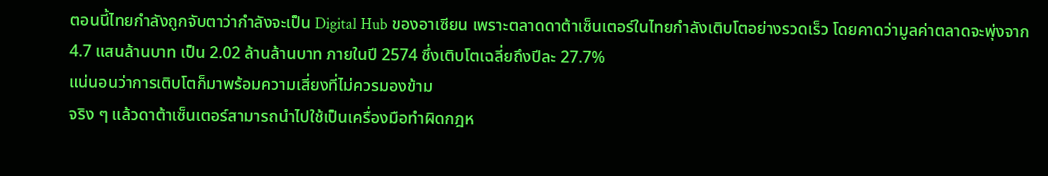ตอนนี้ไทยกำลังถูกจับตาว่ากำลังจะเป็น Digital Hub ของอาเซียน เพราะตลาดดาต้าเซ็นเตอร์ในไทยกำลังเติบโตอย่างรวดเร็ว โดยคาดว่ามูลค่าตลาดจะพุ่งจาก 4.7 แสนล้านบาท เป็น 2.02 ล้านล้านบาท ภายในปี 2574 ซึ่งเติบโตเฉลี่ยถึงปีละ 27.7%
แน่นอนว่าการเติบโตก็มาพร้อมความเสี่ยงที่ไม่ควรมองข้าม
จริง ๆ แล้วดาต้าเซ็นเตอร์สามารถนำไปใช้เป็นเครื่องมือทำผิดกฎห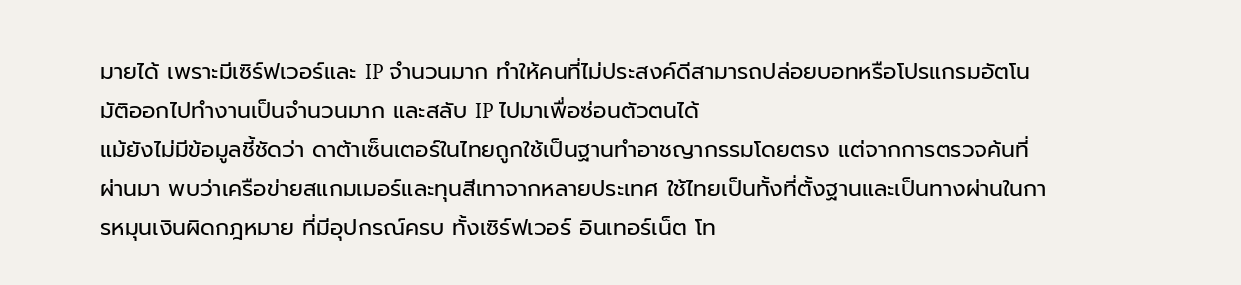มายได้ เพราะมีเซิร์ฟเวอร์และ IP จำนวนมาก ทำให้คนที่ไม่ประสงค์ดีสามารถปล่อยบอทหรือโปรแกรมอัตโนมัติออกไปทำงานเป็นจำนวนมาก และสลับ IP ไปมาเพื่อซ่อนตัวตนได้
แม้ยังไม่มีข้อมูลชี้ชัดว่า ดาต้าเซ็นเตอร์ในไทยถูกใช้เป็นฐานทำอาชญากรรมโดยตรง แต่จากการตรวจค้นที่ผ่านมา พบว่าเครือข่ายสแกมเมอร์และทุนสีเทาจากหลายประเทศ ใช้ไทยเป็นทั้งที่ตั้งฐานและเป็นทางผ่านในการหมุนเงินผิดกฎหมาย ที่มีอุปกรณ์ครบ ทั้งเซิร์ฟเวอร์ อินเทอร์เน็ต โท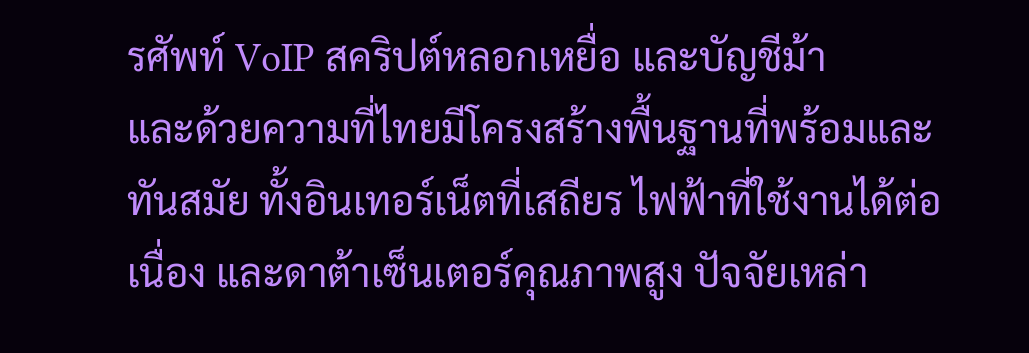รศัพท์ VoIP สคริปต์หลอกเหยื่อ และบัญชีม้า
และด้วยความที่ไทยมีโครงสร้างพื้นฐานที่พร้อมและทันสมัย ทั้งอินเทอร์เน็ตที่เสถียร ไฟฟ้าที่ใช้งานได้ต่อเนื่อง และดาต้าเซ็นเตอร์คุณภาพสูง ปัจจัยเหล่า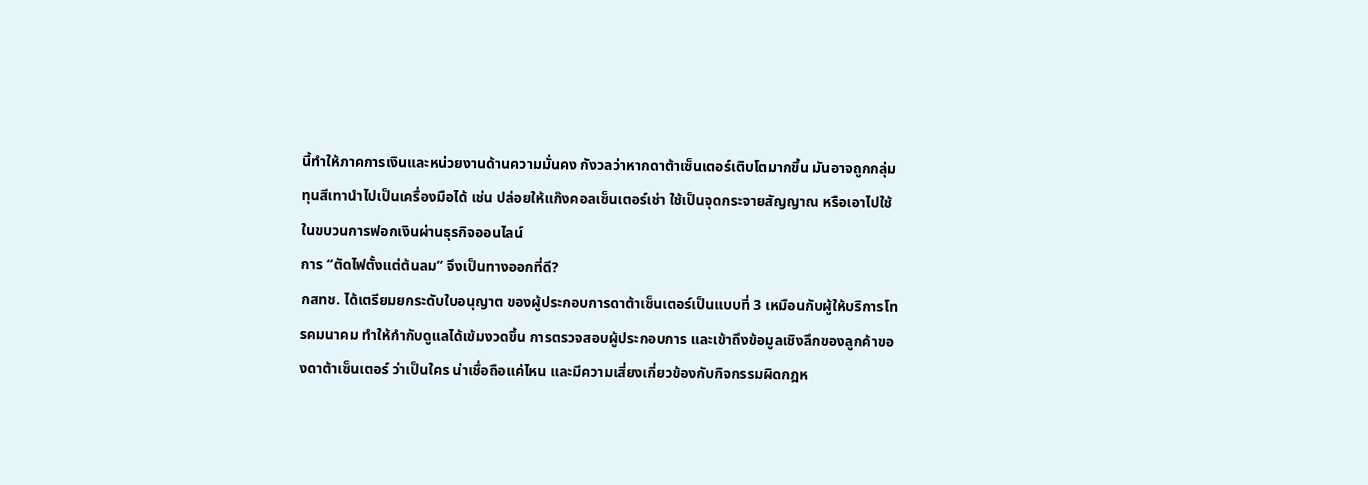นี้ทำให้ภาคการเงินและหน่วยงานด้านความมั่นคง กังวลว่าหากดาต้าเซ็นเตอร์เติบโตมากขึ้น มันอาจถูกกลุ่มทุนสีเทานำไปเป็นเครื่องมือได้ เช่น ปล่อยให้แก๊งคอลเซ็นเตอร์เช่า ใช้เป็นจุดกระจายสัญญาณ หรือเอาไปใช้ในขบวนการฟอกเงินผ่านธุรกิจออนไลน์
การ “ตัดไฟตั้งแต่ต้นลม” จึงเป็นทางออกที่ดี?
กสทช. ได้เตรียมยกระดับใบอนุญาต ของผู้ประกอบการดาต้าเซ็นเตอร์เป็นแบบที่ 3 เหมือนกับผู้ให้บริการโทรคมนาคม ทำให้กำกับดูแลได้เข้มงวดขึ้น การตรวจสอบผู้ประกอบการ และเข้าถึงข้อมูลเชิงลึกของลูกค้าของดาต้าเซ็นเตอร์ ว่าเป็นใคร น่าเชื่อถือแค่ไหน และมีความเสี่ยงเกี่ยวข้องกับกิจกรรมผิดกฎห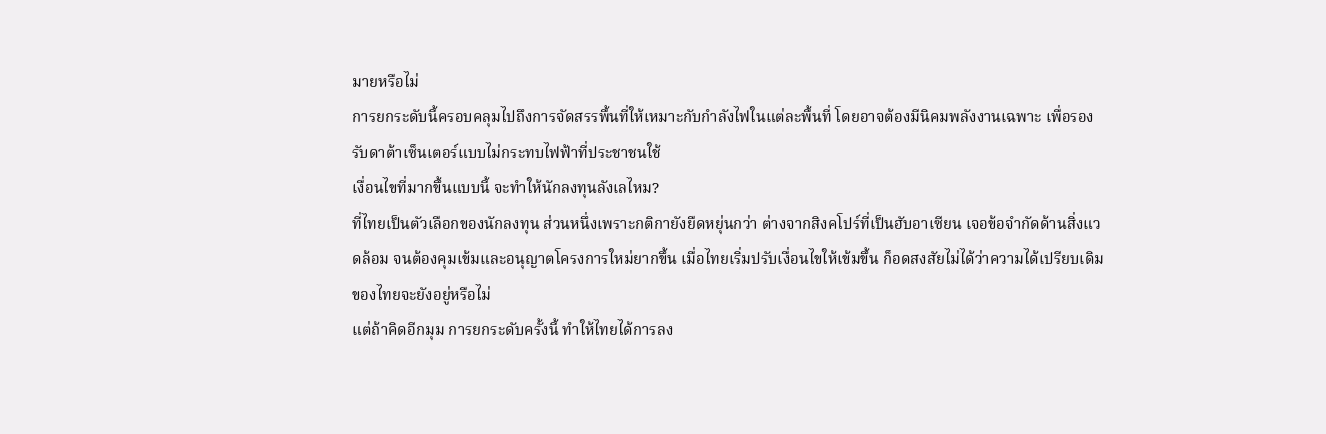มายหรือไม่
การยกระดับนี้ครอบคลุมไปถึงการจัดสรรพื้นที่ให้เหมาะกับกำลังไฟในแต่ละพื้นที่ โดยอาจต้องมีนิคมพลังงานเฉพาะ เพื่อรองรับดาต้าเซ็นเตอร์แบบไม่กระทบไฟฟ้าที่ประชาชนใช้
เงื่อนไขที่มากขึ้นแบบนี้ จะทำให้นักลงทุนลังเลไหม?
ที่ไทยเป็นตัวเลือกของนักลงทุน ส่วนหนึ่งเพราะกติกายังยืดหยุ่นกว่า ต่างจากสิงคโปร์ที่เป็นฮับอาเซียน เจอข้อจำกัดด้านสิ่งแวดล้อม จนต้องคุมเข้มและอนุญาตโครงการใหม่ยากขึ้น เมื่อไทยเริ่มปรับเงื่อนไขให้เข้มขึ้น ก็อดสงสัยไม่ได้ว่าความได้เปรียบเดิมของไทยจะยังอยู่หรือไม่
แต่ถ้าคิดอีกมุม การยกระดับครั้งนี้ ทำให้ไทยได้การลง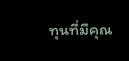ทุนที่มีคุณ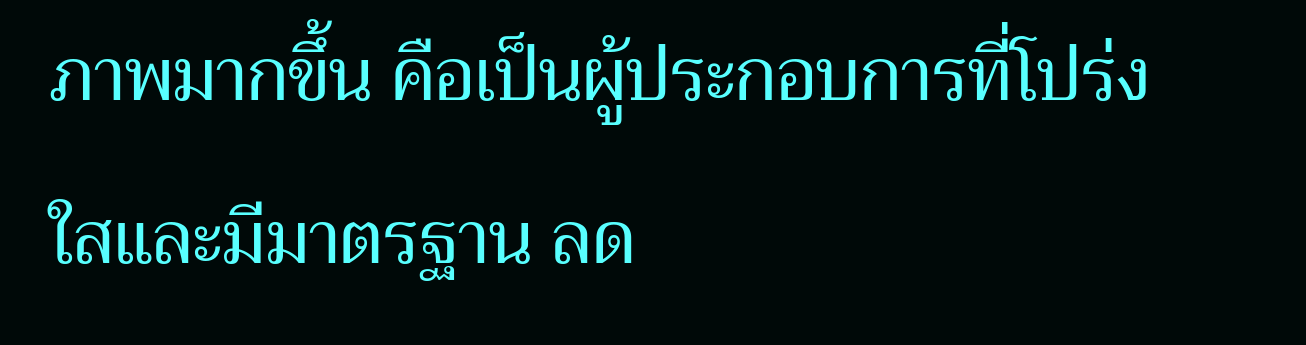ภาพมากขึ้น คือเป็นผู้ประกอบการที่โปร่งใสและมีมาตรฐาน ลด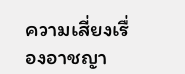ความเสี่ยงเรื่องอาชญา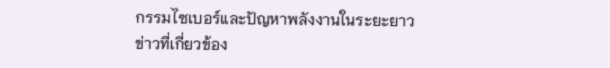กรรมไซเบอร์และปัญหาพลังงานในระยะยาว
ข่าวที่เกี่ยวข้อง